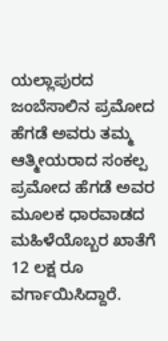ಯಲ್ಲಾಪುರದ ಜಂಬೆಸಾಲಿನ ಪ್ರಮೋದ ಹೆಗಡೆ ಅವರು ತಮ್ಮ ಆತ್ಮೀಯರಾದ ಸಂಕಲ್ಪ ಪ್ರಮೋದ ಹೆಗಡೆ ಅವರ ಮೂಲಕ ಧಾರವಾಡದ ಮಹಿಳೆಯೊಬ್ಬರ ಖಾತೆಗೆ 12 ಲಕ್ಷ ರೂ ವರ್ಗಾಯಿಸಿದ್ದಾರೆ.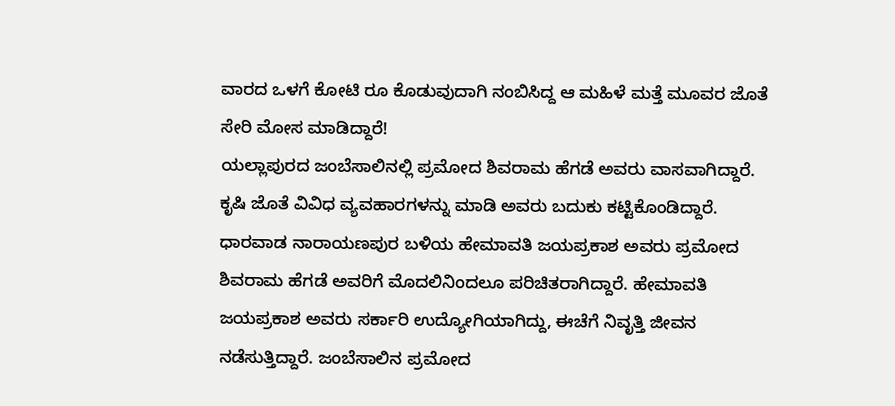ವಾರದ ಒಳಗೆ ಕೋಟಿ ರೂ ಕೊಡುವುದಾಗಿ ನಂಬಿಸಿದ್ದ ಆ ಮಹಿಳೆ ಮತ್ತೆ ಮೂವರ ಜೊತೆ ಸೇರಿ ಮೋಸ ಮಾಡಿದ್ದಾರೆ!
ಯಲ್ಲಾಪುರದ ಜಂಬೆಸಾಲಿನಲ್ಲಿ ಪ್ರಮೋದ ಶಿವರಾಮ ಹೆಗಡೆ ಅವರು ವಾಸವಾಗಿದ್ದಾರೆ. ಕೃಷಿ ಜೊತೆ ವಿವಿಧ ವ್ಯವಹಾರಗಳನ್ನು ಮಾಡಿ ಅವರು ಬದುಕು ಕಟ್ಟಿಕೊಂಡಿದ್ದಾರೆ. ಧಾರವಾಡ ನಾರಾಯಣಪುರ ಬಳಿಯ ಹೇಮಾವತಿ ಜಯಪ್ರಕಾಶ ಅವರು ಪ್ರಮೋದ ಶಿವರಾಮ ಹೆಗಡೆ ಅವರಿಗೆ ಮೊದಲಿನಿಂದಲೂ ಪರಿಚಿತರಾಗಿದ್ದಾರೆ. ಹೇಮಾವತಿ ಜಯಪ್ರಕಾಶ ಅವರು ಸರ್ಕಾರಿ ಉದ್ಯೋಗಿಯಾಗಿದ್ದು, ಈಚೆಗೆ ನಿವೃತ್ತಿ ಜೀವನ ನಡೆಸುತ್ತಿದ್ದಾರೆ. ಜಂಬೆಸಾಲಿನ ಪ್ರಮೋದ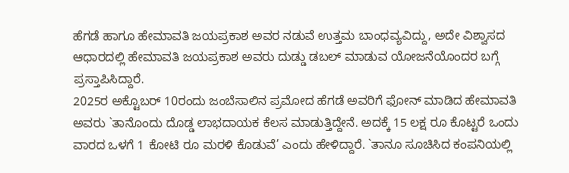ಹೆಗಡೆ ಹಾಗೂ ಹೇಮಾವತಿ ಜಯಪ್ರಕಾಶ ಅವರ ನಡುವೆ ಉತ್ತಮ ಬಾಂಧವ್ಯವಿದ್ದು, ಅದೇ ವಿಶ್ವಾಸದ ಆಧಾರದಲ್ಲಿ ಹೇಮಾವತಿ ಜಯಪ್ರಕಾಶ ಅವರು ದುಡ್ಡು ಡಬಲ್ ಮಾಡುವ ಯೋಜನೆಯೊಂದರ ಬಗ್ಗೆ ಪ್ರಸ್ತಾಪಿಸಿದ್ದಾರೆ.
2025ರ ಅಕ್ಟೊಬರ್ 10ರಂದು ಜಂಬೆಸಾಲಿನ ಪ್ರಮೋದ ಹೆಗಡೆ ಅವರಿಗೆ ಫೋನ್ ಮಾಡಿದ ಹೇಮಾವತಿ ಅವರು `ತಾನೊಂದು ದೊಡ್ಡ ಲಾಭದಾಯಕ ಕೆಲಸ ಮಾಡುತ್ತಿದ್ದೇನೆ. ಅದಕ್ಕೆ 15 ಲಕ್ಷ ರೂ ಕೊಟ್ಟರೆ ಒಂದು ವಾರದ ಒಳಗೆ 1 ಕೋಟಿ ರೂ ಮರಳಿ ಕೊಡುವೆ’ ಎಂದು ಹೇಳಿದ್ದಾರೆ. `ತಾನೂ ಸೂಚಿಸಿದ ಕಂಪನಿಯಲ್ಲಿ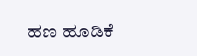ಹಣ ಹೂಡಿಕೆ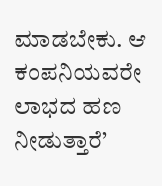ಮಾಡಬೇಕು. ಆ ಕಂಪನಿಯವರೇ ಲಾಭದ ಹಣ ನೀಡುತ್ತಾರೆ’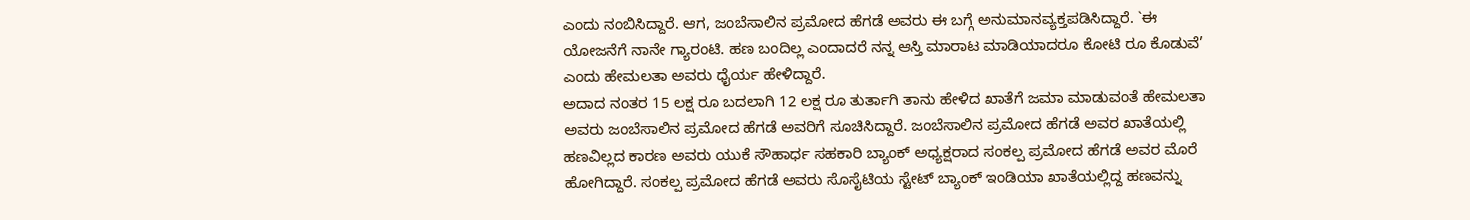ಎಂದು ನಂಬಿಸಿದ್ದಾರೆ. ಆಗ, ಜಂಬೆಸಾಲಿನ ಪ್ರಮೋದ ಹೆಗಡೆ ಅವರು ಈ ಬಗ್ಗೆ ಅನುಮಾನವ್ಯಕ್ತಪಡಿಸಿದ್ದಾರೆ. `ಈ ಯೋಜನೆಗೆ ನಾನೇ ಗ್ಯಾರಂಟಿ. ಹಣ ಬಂದಿಲ್ಲ ಎಂದಾದರೆ ನನ್ನ ಆಸ್ತಿ ಮಾರಾಟ ಮಾಡಿಯಾದರೂ ಕೋಟಿ ರೂ ಕೊಡುವೆ’ ಎಂದು ಹೇಮಲತಾ ಅವರು ಧೈರ್ಯ ಹೇಳಿದ್ದಾರೆ.
ಅದಾದ ನಂತರ 15 ಲಕ್ಷ ರೂ ಬದಲಾಗಿ 12 ಲಕ್ಷ ರೂ ತುರ್ತಾಗಿ ತಾನು ಹೇಳಿದ ಖಾತೆಗೆ ಜಮಾ ಮಾಡುವಂತೆ ಹೇಮಲತಾ ಅವರು ಜಂಬೆಸಾಲಿನ ಪ್ರಮೋದ ಹೆಗಡೆ ಅವರಿಗೆ ಸೂಚಿಸಿದ್ದಾರೆ. ಜಂಬೆಸಾಲಿನ ಪ್ರಮೋದ ಹೆಗಡೆ ಅವರ ಖಾತೆಯಲ್ಲಿ ಹಣವಿಲ್ಲದ ಕಾರಣ ಅವರು ಯುಕೆ ಸೌಹಾರ್ಧ ಸಹಕಾರಿ ಬ್ಯಾಂಕ್ ಅಧ್ಯಕ್ಷರಾದ ಸಂಕಲ್ಪ ಪ್ರಮೋದ ಹೆಗಡೆ ಅವರ ಮೊರೆ ಹೋಗಿದ್ದಾರೆ. ಸಂಕಲ್ಪ ಪ್ರಮೋದ ಹೆಗಡೆ ಅವರು ಸೊಸೈಟಿಯ ಸ್ಟೇಟ್ ಬ್ಯಾಂಕ್ ಇಂಡಿಯಾ ಖಾತೆಯಲ್ಲಿದ್ದ ಹಣವನ್ನು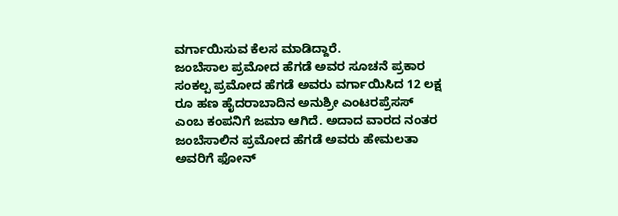ವರ್ಗಾಯಿಸುವ ಕೆಲಸ ಮಾಡಿದ್ದಾರೆ.
ಜಂಬೆಸಾಲ ಪ್ರಮೋದ ಹೆಗಡೆ ಅವರ ಸೂಚನೆ ಪ್ರಕಾರ ಸಂಕಲ್ಪ ಪ್ರಮೋದ ಹೆಗಡೆ ಅವರು ವರ್ಗಾಯಿಸಿದ 12 ಲಕ್ಷ ರೂ ಹಣ ಹೈದರಾಬಾದಿನ ಅನುಶ್ರೀ ಎಂಟರಪ್ರೆಸಸ್ ಎಂಬ ಕಂಪನಿಗೆ ಜಮಾ ಆಗಿದೆ. ಅದಾದ ವಾರದ ನಂತರ ಜಂಬೆಸಾಲಿನ ಪ್ರಮೋದ ಹೆಗಡೆ ಅವರು ಹೇಮಲತಾ ಅವರಿಗೆ ಫೋನ್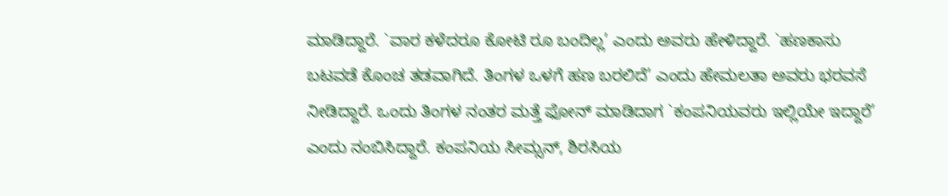ಮಾಡಿದ್ದಾರೆ. `ವಾರ ಕಳೆದರೂ ಕೋಟಿ ರೂ ಬಂದಿಲ್ಲ’ ಎಂದು ಅವರು ಹೇಳಿದ್ದಾರೆ. `ಹಣಕಾಸು ಬಟವಡೆ ಕೊಂಚ ತಡವಾಗಿದೆ. ತಿಂಗಳ ಒಳಗೆ ಹಣ ಬರಲಿದೆ’ ಎಂದು ಹೇಮಲತಾ ಅವರು ಭರವಸೆ ನೀಡಿದ್ದಾರೆ. ಒಂದು ತಿಂಗಳ ನಂತರ ಮತ್ತೆ ಫೋನ್ ಮಾಡಿದಾಗ `ಕಂಪನಿಯವರು ಇಲ್ಲಿಯೇ ಇದ್ದಾರೆ’ ಎಂದು ನಂಬಿಸಿದ್ದಾರೆ. ಕಂಪನಿಯ ಸೀಮ್ಸನ್, ಶಿರಸಿಯ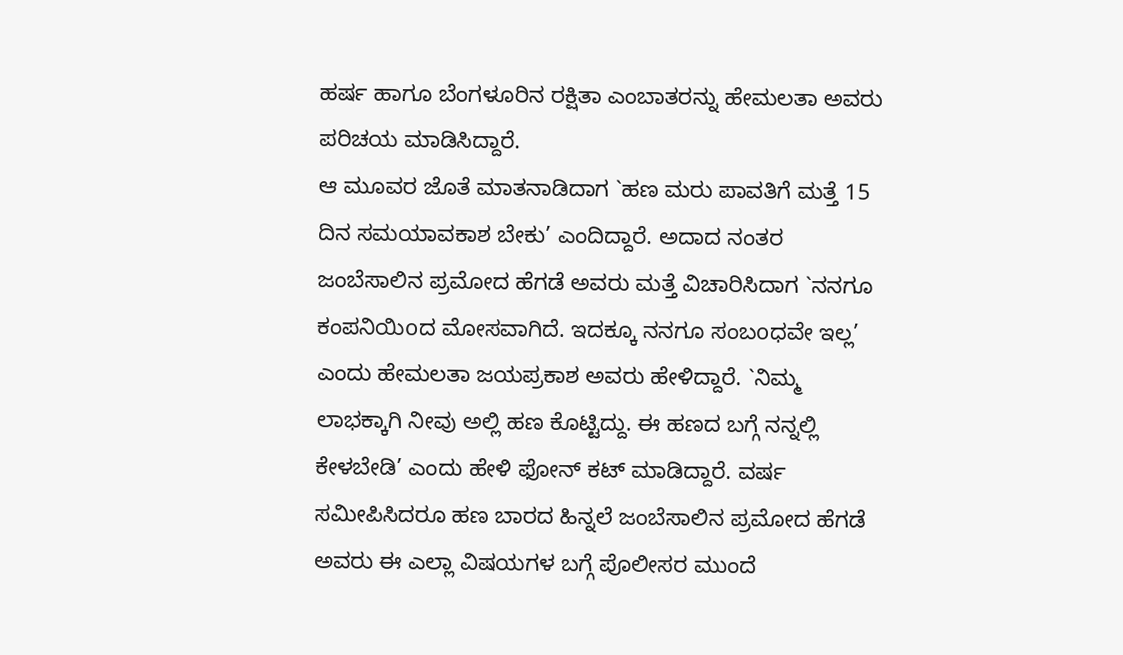ಹರ್ಷ ಹಾಗೂ ಬೆಂಗಳೂರಿನ ರಕ್ಷಿತಾ ಎಂಬಾತರನ್ನು ಹೇಮಲತಾ ಅವರು ಪರಿಚಯ ಮಾಡಿಸಿದ್ದಾರೆ.
ಆ ಮೂವರ ಜೊತೆ ಮಾತನಾಡಿದಾಗ `ಹಣ ಮರು ಪಾವತಿಗೆ ಮತ್ತೆ 15 ದಿನ ಸಮಯಾವಕಾಶ ಬೇಕು’ ಎಂದಿದ್ದಾರೆ. ಅದಾದ ನಂತರ ಜಂಬೆಸಾಲಿನ ಪ್ರಮೋದ ಹೆಗಡೆ ಅವರು ಮತ್ತೆ ವಿಚಾರಿಸಿದಾಗ `ನನಗೂ ಕಂಪನಿಯಿoದ ಮೋಸವಾಗಿದೆ. ಇದಕ್ಕೂ ನನಗೂ ಸಂಬoಧವೇ ಇಲ್ಲ’ ಎಂದು ಹೇಮಲತಾ ಜಯಪ್ರಕಾಶ ಅವರು ಹೇಳಿದ್ದಾರೆ. `ನಿಮ್ಮ ಲಾಭಕ್ಕಾಗಿ ನೀವು ಅಲ್ಲಿ ಹಣ ಕೊಟ್ಟಿದ್ದು. ಈ ಹಣದ ಬಗ್ಗೆ ನನ್ನಲ್ಲಿ ಕೇಳಬೇಡಿ’ ಎಂದು ಹೇಳಿ ಫೋನ್ ಕಟ್ ಮಾಡಿದ್ದಾರೆ. ವರ್ಷ ಸಮೀಪಿಸಿದರೂ ಹಣ ಬಾರದ ಹಿನ್ನಲೆ ಜಂಬೆಸಾಲಿನ ಪ್ರಮೋದ ಹೆಗಡೆ ಅವರು ಈ ಎಲ್ಲಾ ವಿಷಯಗಳ ಬಗ್ಗೆ ಪೊಲೀಸರ ಮುಂದೆ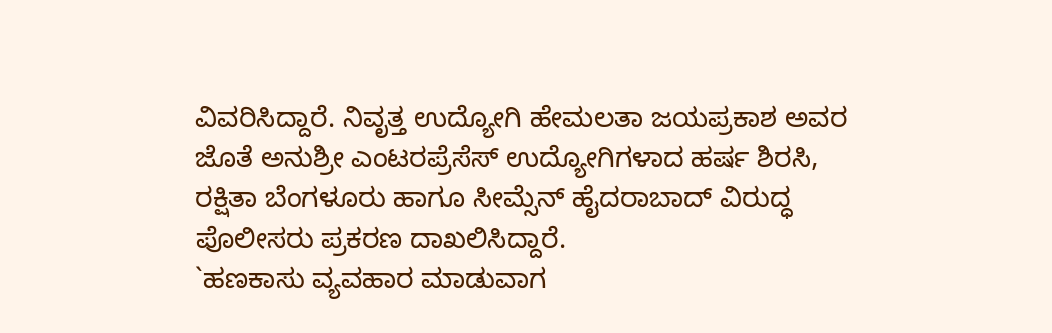ವಿವರಿಸಿದ್ದಾರೆ. ನಿವೃತ್ತ ಉದ್ಯೋಗಿ ಹೇಮಲತಾ ಜಯಪ್ರಕಾಶ ಅವರ ಜೊತೆ ಅನುಶ್ರೀ ಎಂಟರಪ್ರೆಸೆಸ್ ಉದ್ಯೋಗಿಗಳಾದ ಹರ್ಷ ಶಿರಸಿ, ರಕ್ಷಿತಾ ಬೆಂಗಳೂರು ಹಾಗೂ ಸೀಮ್ಸೆನ್ ಹೈದರಾಬಾದ್ ವಿರುದ್ಧ ಪೊಲೀಸರು ಪ್ರಕರಣ ದಾಖಲಿಸಿದ್ದಾರೆ.
`ಹಣಕಾಸು ವ್ಯವಹಾರ ಮಾಡುವಾಗ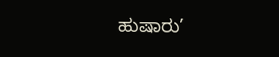ಹುಷಾರು’